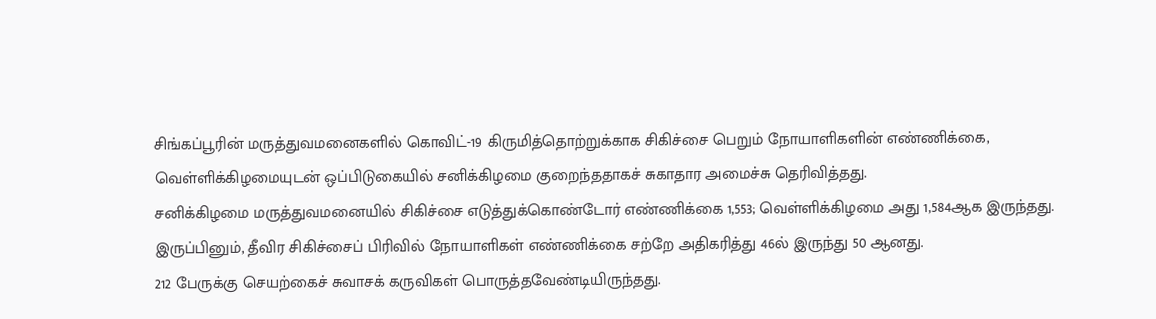சிங்கப்பூரின் மருத்துவமனைகளில் கொவிட்-19 கிருமித்தொற்றுக்காக சிகிச்சை பெறும் நோயாளிகளின் எண்ணிக்கை, வெள்ளிக்கிழமையுடன் ஒப்பிடுகையில் சனிக்கிழமை குறைந்ததாகச் சுகாதார அமைச்சு தெரிவித்தது.
சனிக்கிழமை மருத்துவமனையில் சிகிச்சை எடுத்துக்கொண்டோர் எண்ணிக்கை 1,553; வெள்ளிக்கிழமை அது 1,584ஆக இருந்தது.
இருப்பினும், தீவிர சிகிச்சைப் பிரிவில் நோயாளிகள் எண்ணிக்கை சற்றே அதிகரித்து 46ல் இருந்து 50 ஆனது.
212 பேருக்கு செயற்கைச் சுவாசக் கருவிகள் பொருத்தவேண்டியிருந்தது.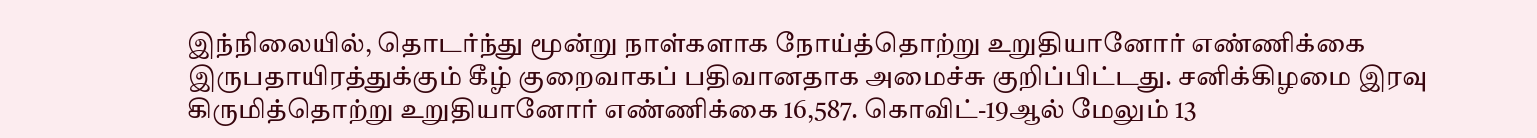இந்நிலையில், தொடர்ந்து மூன்று நாள்களாக நோய்த்தொற்று உறுதியானோர் எண்ணிக்கை இருபதாயிரத்துக்கும் கீழ் குறைவாகப் பதிவானதாக அமைச்சு குறிப்பிட்டது. சனிக்கிழமை இரவு கிருமித்தொற்று உறுதியானோர் எண்ணிக்கை 16,587. கொவிட்-19ஆல் மேலும் 13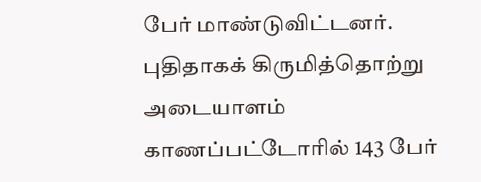பேர் மாண்டுவிட்டனர்.
புதிதாகக் கிருமித்தொற்று அடையாளம் காணப்பட்டோரில் 143 பேர்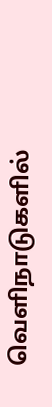வெளிநாடுகளில்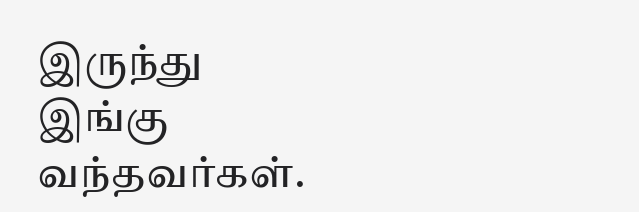இருந்து இங்கு வந்தவர்கள்.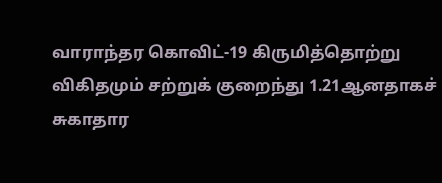வாராந்தர கொவிட்-19 கிருமித்தொற்று விகிதமும் சற்றுக் குறைந்து 1.21ஆனதாகச் சுகாதார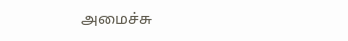அமைச்சு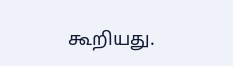கூறியது.